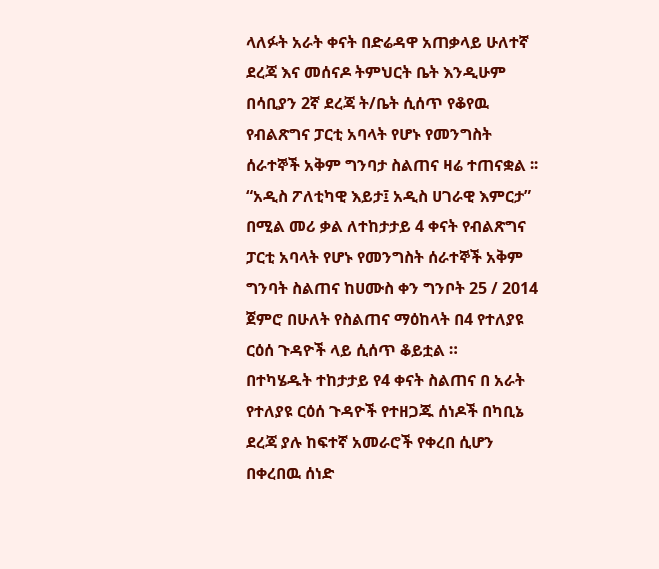ላለፉት አራት ቀናት በድሬዳዋ አጠቃላይ ሁለተኛ ደረጃ እና መሰናዶ ትምህርት ቤት እንዲሁም በሳቢያን 2ኛ ደረጃ ት/ቤት ሲሰጥ የቆየዉ የብልጽግና ፓርቲ አባላት የሆኑ የመንግስት ሰራተኞች አቅም ግንባታ ስልጠና ዛሬ ተጠናቋል ፡፡
“አዲስ ፖለቲካዊ እይታ፤ አዲስ ሀገራዊ እምርታ” በሚል መሪ ቃል ለተከታታይ 4 ቀናት የብልጽግና ፓርቲ አባላት የሆኑ የመንግስት ሰራተኞች አቅም ግንባት ስልጠና ከሀሙስ ቀን ግንቦት 25 / 2014 ጀምሮ በሁለት የስልጠና ማዕከላት በ4 የተለያዩ ርዕሰ ጉዳዮች ላይ ሲሰጥ ቆይቷል ።
በተካሄዱት ተከታታይ የ4 ቀናት ስልጠና በ አራት የተለያዩ ርዕሰ ጉዳዮች የተዘጋጁ ሰነዶች በካቢኔ ደረጃ ያሉ ከፍተኛ አመራሮች የቀረበ ሲሆን በቀረበዉ ሰነድ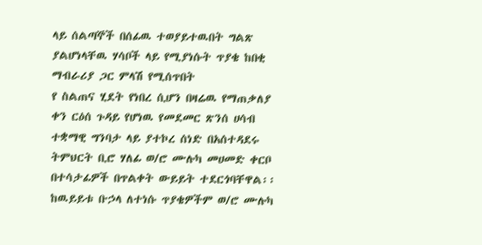ላይ ሰልጣኞች በሰፊዉ ተወያይተዉበት ግልጽ ያልሆነላቸዉ ሃሳቦች ላይ የሚያነሱት ጥያቄ ከበቂ ማብራሪያ ጋር ምላሽ የሚሰጥበት
የ ስልጠና ሂደት የነበረ ሲሆን በዛሬዉ የማጠቃለያ ቀን ርዕሰ ጉዳይ የሆነዉ የመደመር ጽንሰ ሀሳብ ተቋማዊ ግንባታ ላይ ያተኮረ ሰነድ በአሰተዳደሩ ትምህርት ቢሮ ሃለፊ ወ/ሮ ሙሉካ መሀመድ ቀርቦ በተሳታፊዎች በጥልቀት ውይይት ተደርጎባቸዋል፡፡ ከዉይይቱ ቡኃላ ለተነሱ ጥያቄዎችም ወ/ሮ ሙሉካ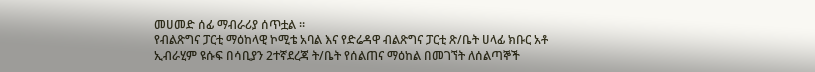መሀመድ ሰፊ ማብራሪያ ሰጥቷል ።
የብልጽግና ፓርቲ ማዕከላዊ ኮሚቴ አባል እና የድሬዳዋ ብልጽግና ፓርቲ ጽ/ቤት ሀላፊ ክቡር አቶ ኢብራሂም ዩሱፍ በሳቢያን 2ተኛደረጃ ት/ቤት የሰልጠና ማዕከል በመገኘት ለሰልጣኞች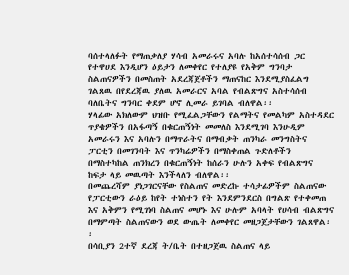ባሰተላለፉት የማጠቃለያ ሃሳብ አመራሩና አባሉ ከአሰተሳሰብ ጋር የተዋሀደ እንዲሆን ዕይታን ለመቀየር የተለያዩ የአቅም ግንባታ ስልጠናዎችን በመስጠት አደረጃጀቶችን ማጠናከር እንደሚያስፈልግ ገልጸዉ በየደረጃዉ ያለዉ አመራርና አባል የብልጽግና አስተሳሰብ ባለቤትና ግንባር ቀደም ሆኖ ሊመራ ይገባል ብለዋል፡፡
ሃላፊው አክለውም ህዝቡ የሚፈልጋቸውን የልማትና የመልካም አስተዳደር ጥያቄዎችን በአፋጣኝ በቁርጠኝነት መመለስ እንደሚገባ እንሁዲም አመራሩን እና አባሉን በማጥራትና በማብቃት ጠንካራ መንግስትና ፓርቲን በመገንባት እና ጥንካሬዎችን በማስቀጠል ጉድለቶችን በማስተካከል ጠንክረን በቁርጠኝነት ከሰራን ሁሉን አቀፍ የብልጽግና ከፍታ ላይ መዉጣት እንችላለን ብለዋል፡፡
በመጨረሻም ያነጋገርናቸው የስልጠና መድረኩ ተሳታፊዎችም ስልጠናው የፓርቲውን ራዕይ ከየት ተነስተን የት እንደምንደርስ በግልጽ የተቀመጠ እና አቅምን የሚገነባ ስልጠና መሆኑ እና ሁሉም አባላት የሀሳብ ብልጽግና በማምጣት ስልጠናውን ወደ ውጤት ለመቀየር መዘጋጀታቸውን ገልጸዋል፡፡
በሳቢያን 2ተኛ ደረጃ ት/ቤት በተዘጋጀዉ ስልጠና ላይ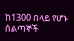ከ1300 በላይ የሆኑ ሰልጣኞች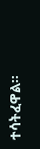ተሳትፈዋል።